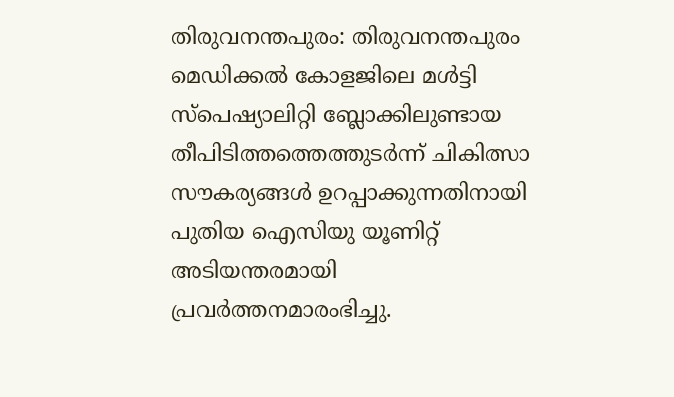തിരുവനന്തപുരം: തിരുവനന്തപുരം മെഡിക്കൽ കോളജിലെ മൾട്ടി സ്പെഷ്യാലിറ്റി ബ്ലോക്കിലുണ്ടായ തീപിടിത്തത്തെത്തുടർന്ന് ചികിത്സാ സൗകര്യങ്ങൾ ഉറപ്പാക്കുന്നതിനായി പുതിയ ഐസിയു യൂണിറ്റ് അടിയന്തരമായി പ്രവർത്തനമാരംഭിച്ചു.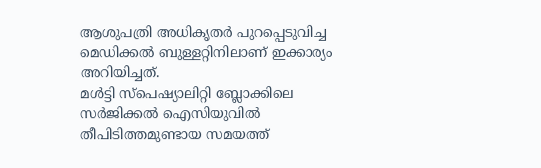ആശുപത്രി അധികൃതർ പുറപ്പെടുവിച്ച മെഡിക്കൽ ബുള്ളറ്റിനിലാണ് ഇക്കാര്യം അറിയിച്ചത്.
മൾട്ടി സ്പെഷ്യാലിറ്റി ബ്ലോക്കിലെ സർജിക്കൽ ഐസിയുവിൽ തീപിടിത്തമുണ്ടായ സമയത്ത്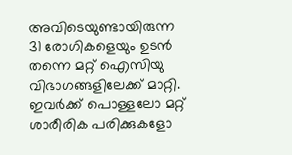അവിടെയുണ്ടായിരുന്ന 31 രോഗികളെയും ഉടൻ തന്നെ മറ്റ് ഐസിയു വിഭാഗങ്ങളിലേക്ക് മാറ്റി. ഇവർക്ക് പൊള്ളലോ മറ്റ് ശാരീരിക പരിക്കുകളോ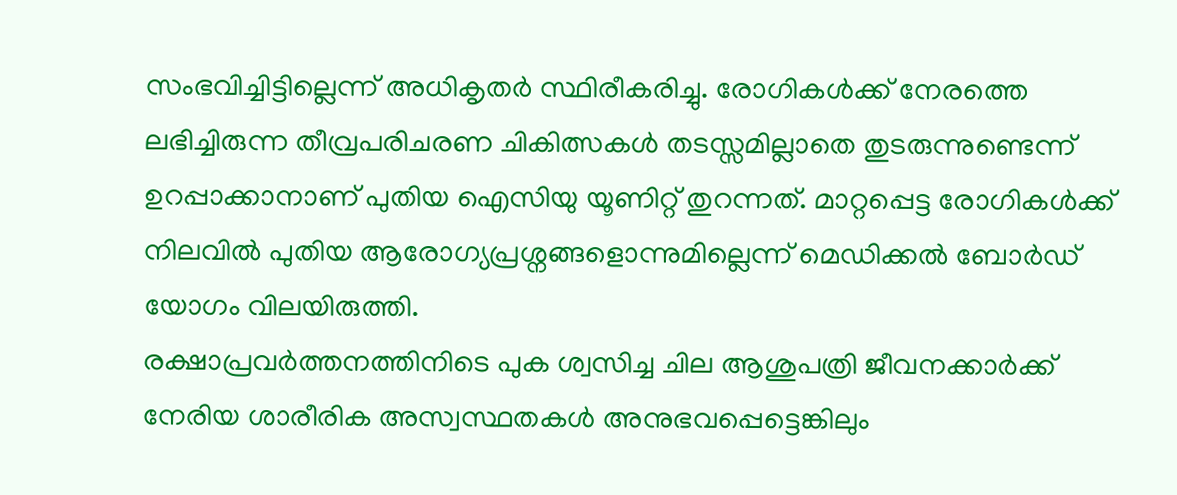സംഭവിച്ചിട്ടില്ലെന്ന് അധികൃതർ സ്ഥിരീകരിച്ചു. രോഗികൾക്ക് നേരത്തെ ലഭിച്ചിരുന്ന തീവ്രപരിചരണ ചികിത്സകൾ തടസ്സമില്ലാതെ തുടരുന്നുണ്ടെന്ന് ഉറപ്പാക്കാനാണ് പുതിയ ഐസിയു യൂണിറ്റ് തുറന്നത്. മാറ്റപ്പെട്ട രോഗികൾക്ക് നിലവിൽ പുതിയ ആരോഗ്യപ്രശ്നങ്ങളൊന്നുമില്ലെന്ന് മെഡിക്കൽ ബോർഡ് യോഗം വിലയിരുത്തി.
രക്ഷാപ്രവർത്തനത്തിനിടെ പുക ശ്വസിച്ച ചില ആശുപത്രി ജീവനക്കാർക്ക് നേരിയ ശാരീരിക അസ്വസ്ഥതകൾ അനുഭവപ്പെട്ടെങ്കിലും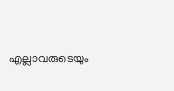എല്ലാവരുടെയും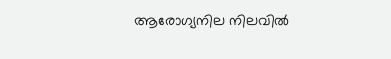ആരോഗ്യനില നിലവിൽ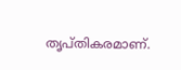തൃപ്തികരമാണ്.